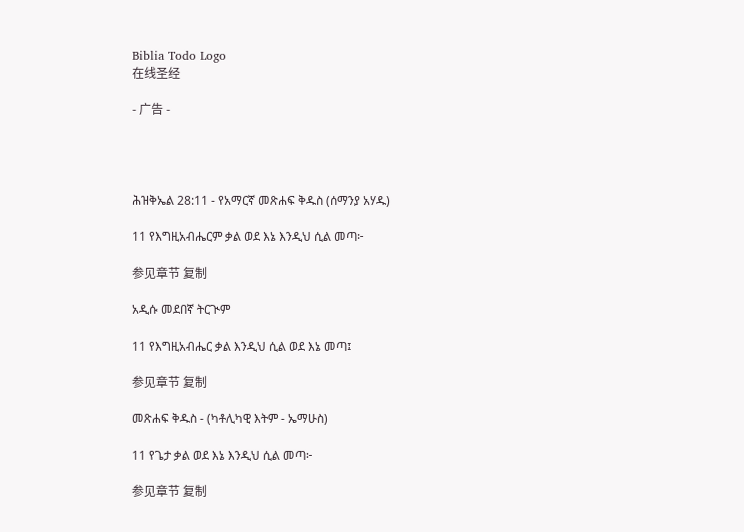Biblia Todo Logo
在线圣经

- 广告 -




ሕዝቅኤል 28:11 - የአማርኛ መጽሐፍ ቅዱስ (ሰማንያ አሃዱ)

11 የእግዚአብሔርም ቃል ወደ እኔ እንዲህ ሲል መጣ፦

参见章节 复制

አዲሱ መደበኛ ትርጒም

11 የእግዚአብሔር ቃል እንዲህ ሲል ወደ እኔ መጣ፤

参见章节 复制

መጽሐፍ ቅዱስ - (ካቶሊካዊ እትም - ኤማሁስ)

11 የጌታ ቃል ወደ እኔ እንዲህ ሲል መጣ፦

参见章节 复制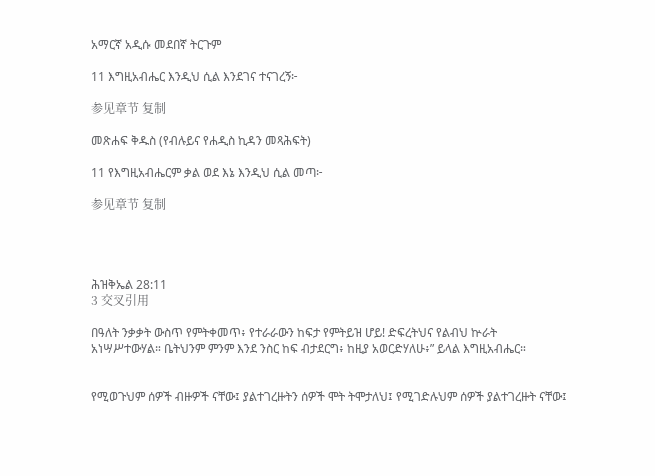አማርኛ አዲሱ መደበኛ ትርጉም

11 እግዚአብሔር እንዲህ ሲል እንደገና ተናገረኝ፦

参见章节 复制

መጽሐፍ ቅዱስ (የብሉይና የሐዲስ ኪዳን መጻሕፍት)

11 የእግዚአብሔርም ቃል ወደ እኔ እንዲህ ሲል መጣ፦

参见章节 复制




ሕዝቅኤል 28:11
3 交叉引用

በዓለት ንቃቃት ውስጥ የምትቀመጥ፥ የተራራውን ከፍታ የምትይዝ ሆይ! ድፍረትህና የልብህ ኵራት አነሣሥተውሃል። ቤትህንም ምንም እንደ ንስር ከፍ ብታደርግ፥ ከዚያ አወርድሃለሁ፥” ይላል እግዚአብሔር።


የሚወጉህም ሰዎች ብዙዎች ናቸው፤ ያልተገረዙትን ሰዎች ሞት ትሞታለህ፤ የሚገድሉህም ሰዎች ያልተገረዙት ናቸው፤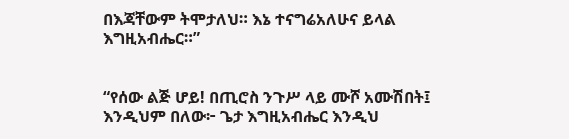በእጃቸውም ትሞታለህ። እኔ ተናግሬአለሁና ይላል እግዚአብሔር።”


“የሰው ልጅ ሆይ! በጢሮስ ንጉሥ ላይ ሙሾ አሙሽበት፤ እንዲህም በለው፦ ጌታ እግዚአብሔር እንዲህ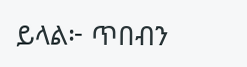ይላል፦ ጥበብን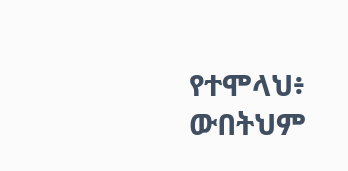የተሞላህ፥ ውበትህም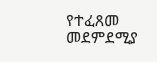የተፈጸመ መደምደሚያ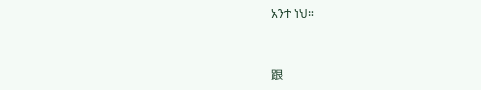አንተ ነህ።


跟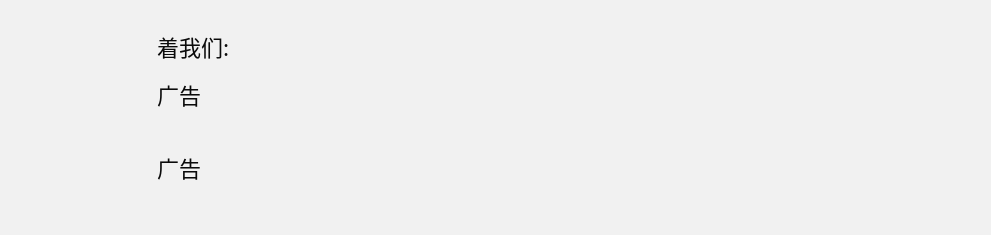着我们:

广告


广告